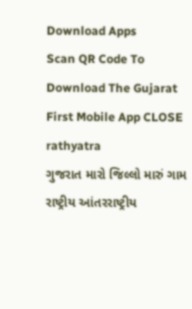Download Apps
Scan QR Code To Download The Gujarat First Mobile App CLOSE
rathyatra
ગુજરાત મારો જિલ્લો મારું ગામ રાષ્ટ્રીય આંતરરાષ્ટ્રીય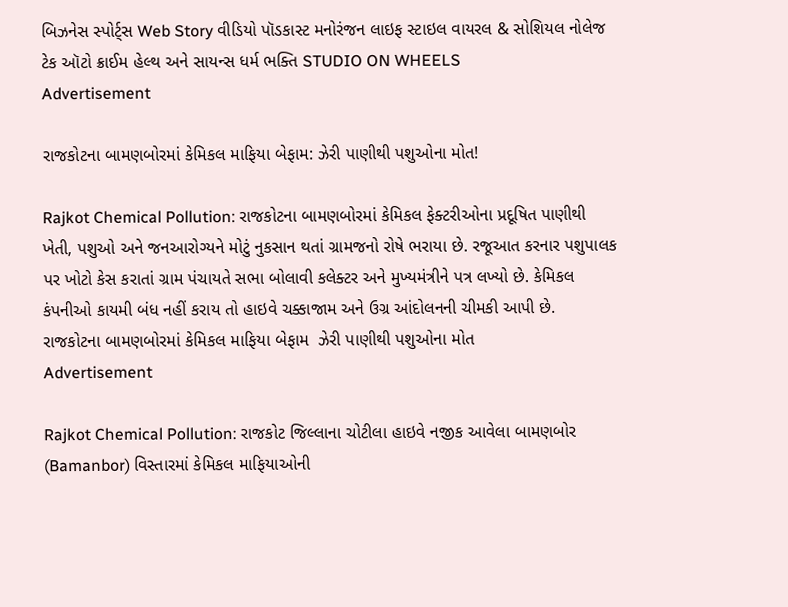બિઝનેસ સ્પોર્ટ્સ Web Story વીડિયો પૉડકાસ્ટ મનોરંજન લાઇફ સ્ટાઇલ વાયરલ & સોશિયલ નોલેજ ટેક ઑટો ક્રાઈમ હેલ્થ અને સાયન્સ ધર્મ ભક્તિ STUDIO ON WHEELS
Advertisement

રાજકોટના બામણબોરમાં કેમિકલ માફિયા બેફામ: ઝેરી પાણીથી પશુઓના મોત!

Rajkot Chemical Pollution: રાજકોટના બામણબોરમાં કેમિકલ ફેક્ટરીઓના પ્રદૂષિત પાણીથી ખેતી, પશુઓ અને જનઆરોગ્યને મોટું નુકસાન થતાં ગ્રામજનો રોષે ભરાયા છે. રજૂઆત કરનાર પશુપાલક પર ખોટો કેસ કરાતાં ગ્રામ પંચાયતે સભા બોલાવી કલેક્ટર અને મુખ્યમંત્રીને પત્ર લખ્યો છે. કેમિકલ કંપનીઓ કાયમી બંધ નહીં કરાય તો હાઇવે ચક્કાજામ અને ઉગ્ર આંદોલનની ચીમકી આપી છે.
રાજકોટના બામણબોરમાં કેમિકલ માફિયા બેફામ  ઝેરી પાણીથી પશુઓના મોત
Advertisement

Rajkot Chemical Pollution: રાજકોટ જિલ્લાના ચોટીલા હાઇવે નજીક આવેલા બામણબોર (Bamanbor) વિસ્તારમાં કેમિકલ માફિયાઓની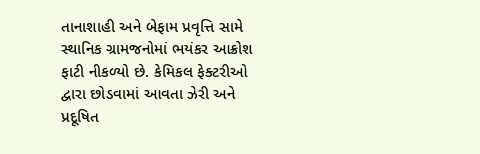તાનાશાહી અને બેફામ પ્રવૃત્તિ સામે સ્થાનિક ગ્રામજનોમાં ભયંકર આક્રોશ ફાટી નીકળ્યો છે. કેમિકલ ફેક્ટરીઓ દ્વારા છોડવામાં આવતા ઝેરી અને પ્રદૂષિત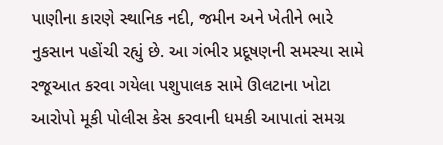પાણીના કારણે સ્થાનિક નદી, જમીન અને ખેતીને ભારે નુકસાન પહોંચી રહ્યું છે. આ ગંભીર પ્રદૂષણની સમસ્યા સામે રજૂઆત કરવા ગયેલા પશુપાલક સામે ઊલટાના ખોટા આરોપો મૂકી પોલીસ કેસ કરવાની ધમકી આપાતાં સમગ્ર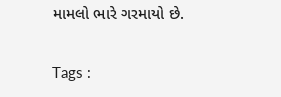મામલો ભારે ગરમાયો છે.

Tags :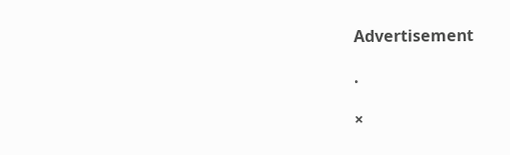Advertisement

.

×